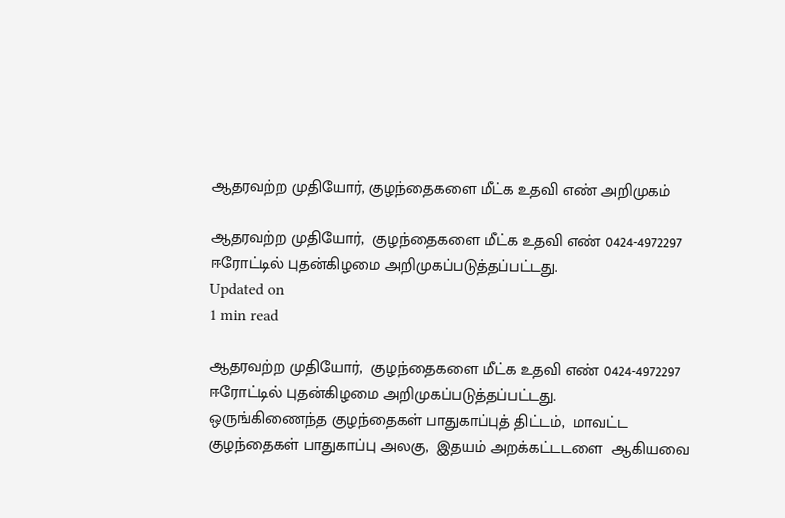ஆதரவற்ற முதியோர், குழந்தைகளை மீட்க உதவி எண் அறிமுகம்

ஆதரவற்ற முதியோர்,  குழந்தைகளை மீட்க உதவி எண் 0424-4972297 ஈரோட்டில் புதன்கிழமை அறிமுகப்படுத்தப்பட்டது.
Updated on
1 min read

ஆதரவற்ற முதியோர்,  குழந்தைகளை மீட்க உதவி எண் 0424-4972297 ஈரோட்டில் புதன்கிழமை அறிமுகப்படுத்தப்பட்டது.
ஒருங்கிணைந்த குழந்தைகள் பாதுகாப்புத் திட்டம்,  மாவட்ட குழந்தைகள் பாதுகாப்பு அலகு,  இதயம் அறக்கட்டடளை  ஆகியவை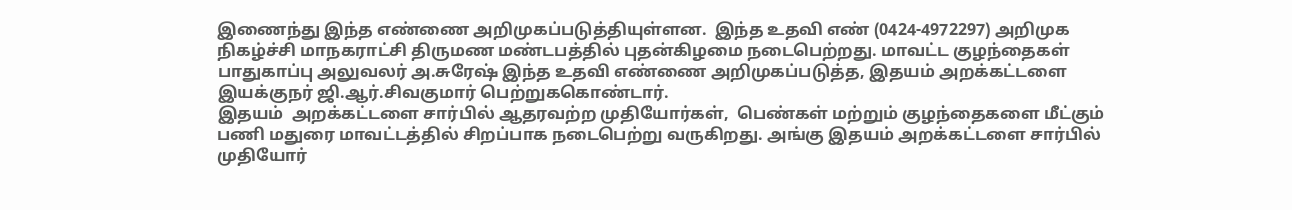இணைந்து இந்த எண்ணை அறிமுகப்படுத்தியுள்ளன.  இந்த உதவி எண் (0424-4972297) அறிமுக நிகழ்ச்சி மாநகராட்சி திருமண மண்டபத்தில் புதன்கிழமை நடைபெற்றது. மாவட்ட குழந்தைகள் பாதுகாப்பு அலுவலர் அ.சுரேஷ் இந்த உதவி எண்ணை அறிமுகப்படுத்த, இதயம் அறக்கட்டளை இயக்குநர் ஜி.ஆர்.சிவகுமார் பெற்றுககொண்டார்.
இதயம்  அறக்கட்டளை சார்பில் ஆதரவற்ற முதியோர்கள்,  பெண்கள் மற்றும் குழந்தைகளை மீட்கும் பணி மதுரை மாவட்டத்தில் சிறப்பாக நடைபெற்று வருகிறது. அங்கு இதயம் அறக்கட்டளை சார்பில் முதியோர்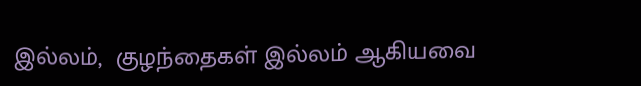இல்லம்,  குழந்தைகள் இல்லம் ஆகியவை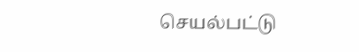செயல்பட்டு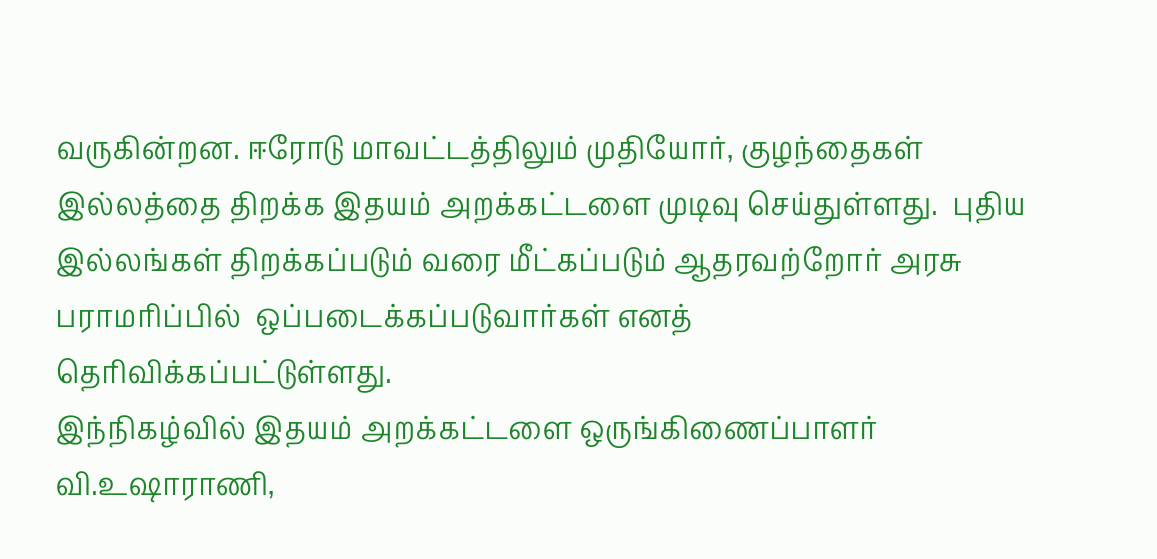வருகின்றன. ஈரோடு மாவட்டத்திலும் முதியோர், குழந்தைகள் இல்லத்தை திறக்க இதயம் அறக்கட்டளை முடிவு செய்துள்ளது.  புதிய இல்லங்கள் திறக்கப்படும் வரை மீட்கப்படும் ஆதரவற்றோர் அரசு பராமரிப்பில்  ஒப்படைக்கப்படுவார்கள் எனத் தெரிவிக்கப்பட்டுள்ளது.
இந்நிகழ்வில் இதயம் அறக்கட்டளை ஒருங்கிணைப்பாளர் வி.உஷாராணி,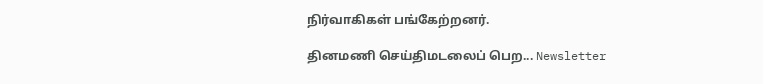நிர்வாகிகள் பங்கேற்றனர்.

தினமணி செய்திமடலைப் பெற... Newsletter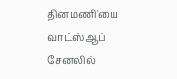தினமணி'யை வாட்ஸ்ஆப் சேனலில்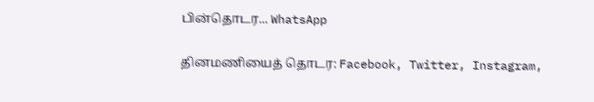பின்தொடர... WhatsApp

தினமணியைத் தொடர: Facebook, Twitter, Instagram,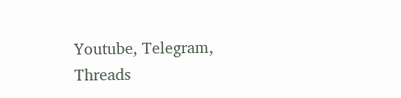Youtube, Telegram, Threads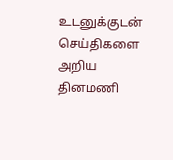உடனுக்குடன் செய்திகளை அறிய தினமணி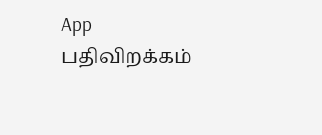App பதிவிறக்கம்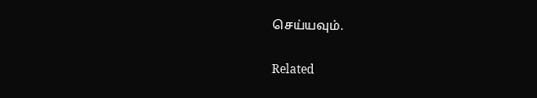செய்யவும்.

Related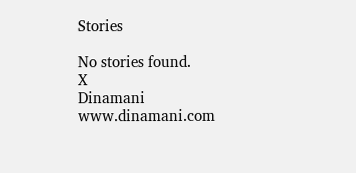Stories

No stories found.
X
Dinamani
www.dinamani.com